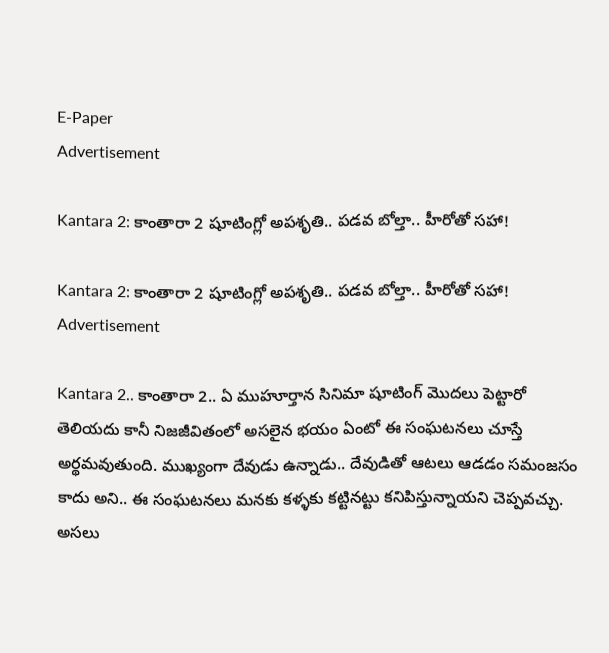E-Paper
Advertisement

Kantara 2: కాంతారా 2 షూటింగ్లో అపశృతి.. పడవ బోల్తా.. హీరోతో సహా!

Kantara 2: కాంతారా 2 షూటింగ్లో అపశృతి.. పడవ బోల్తా.. హీరోతో సహా!
Advertisement

Kantara 2.. కాంతారా 2.. ఏ ముహూర్తాన సినిమా షూటింగ్ మొదలు పెట్టారో తెలియదు కానీ నిజజీవితంలో అసలైన భయం ఏంటో ఈ సంఘటనలు చూస్తే అర్థమవుతుంది. ముఖ్యంగా దేవుడు ఉన్నాడు.. దేవుడితో ఆటలు ఆడడం సమంజసం కాదు అని.. ఈ సంఘటనలు మనకు కళ్ళకు కట్టినట్టు కనిపిస్తున్నాయని చెప్పవచ్చు. అసలు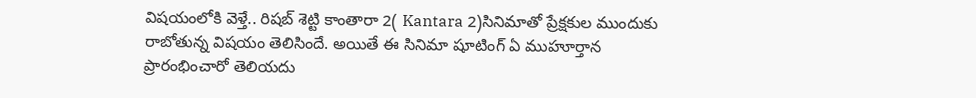విషయంలోకి వెళ్తే.. రిషబ్ శెట్టి కాంతారా 2( Kantara 2)సినిమాతో ప్రేక్షకుల ముందుకు రాబోతున్న విషయం తెలిసిందే. అయితే ఈ సినిమా షూటింగ్ ఏ ముహూర్తాన ప్రారంభించారో తెలియదు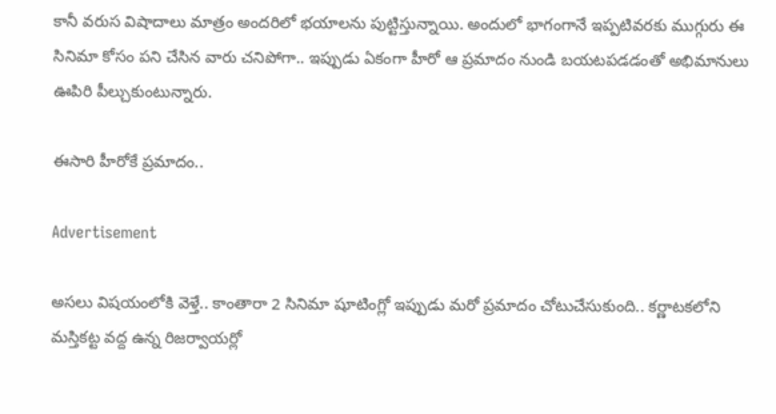కానీ వరుస విషాదాలు మాత్రం అందరిలో భయాలను పుట్టిస్తున్నాయి. అందులో భాగంగానే ఇప్పటివరకు ముగ్గురు ఈ సినిమా కోసం పని చేసిన వారు చనిపోగా.. ఇప్పుడు ఏకంగా హీరో ఆ ప్రమాదం నుండి బయటపడడంతో అభిమానులు ఊపిరి పీల్చుకుంటున్నారు.

ఈసారి హీరోకే ప్రమాదం..

Advertisement

అసలు విషయంలోకి వెళ్తే.. కాంతారా 2 సినిమా షూటింగ్లో ఇప్పుడు మరో ప్రమాదం చోటుచేసుకుంది.. కర్ణాటకలోని మస్తికట్ట వద్ద ఉన్న రిజర్వాయర్లో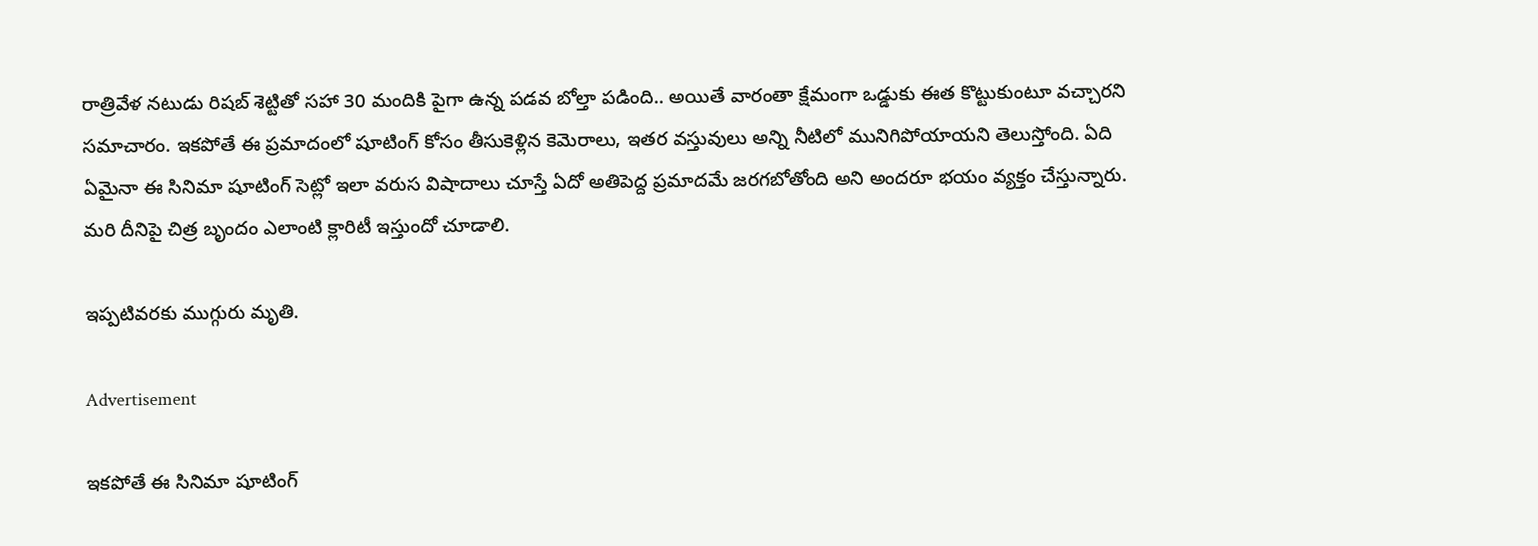రాత్రివేళ నటుడు రిషబ్ శెట్టితో సహా 30 మందికి పైగా ఉన్న పడవ బోల్తా పడింది.. అయితే వారంతా క్షేమంగా ఒడ్డుకు ఈత కొట్టుకుంటూ వచ్చారని సమాచారం. ఇకపోతే ఈ ప్రమాదంలో షూటింగ్ కోసం తీసుకెళ్లిన కెమెరాలు, ఇతర వస్తువులు అన్ని నీటిలో మునిగిపోయాయని తెలుస్తోంది. ఏది ఏమైనా ఈ సినిమా షూటింగ్ సెట్లో ఇలా వరుస విషాదాలు చూస్తే ఏదో అతిపెద్ద ప్రమాదమే జరగబోతోంది అని అందరూ భయం వ్యక్తం చేస్తున్నారు. మరి దీనిపై చిత్ర బృందం ఎలాంటి క్లారిటీ ఇస్తుందో చూడాలి.

ఇప్పటివరకు ముగ్గురు మృతి.

Advertisement

ఇకపోతే ఈ సినిమా షూటింగ్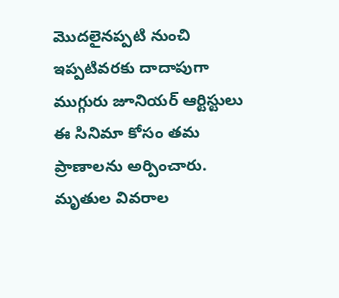మొదలైనప్పటి నుంచి ఇప్పటివరకు దాదాపుగా ముగ్గురు జూనియర్ ఆర్టిస్టులు ఈ సినిమా కోసం తమ ప్రాణాలను అర్పించారు. మృతుల వివరాల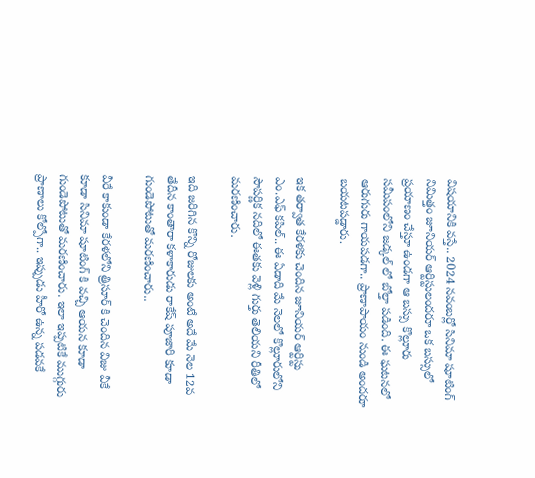విషయానికి వస్తే.. 2024 నవంబర్లో సినిమా షూటింగ్ నిమిత్తం జూనియర్ ఆర్టిస్టులందరూ ఒక బస్సులో ప్రయాణం చేస్తూ ఉండగా ఆ బస్సు కొల్లూరు సమీపంలోని జడ్కల్ లో బోల్తా పడింది. ఈ ఘటనలో ఆరుగురు గాయపడగా.. ప్రాణాపాయం నుండి అందరూ బయటపడ్డారు.

ఇక తర్వాత కేరళకు చెందిన జూనియర్ ఆర్టిస్టు ఎం.ఎఫ్ కపిల్.. ఈ ఏడాది మే నెలలో కొల్లూరులోని సౌపర్ణిక నదిలో ఈతకు వెళ్లి గుర్తు తెలియని రీతిలో మరణించారు.

ఇది జరిగిన కొన్ని రోజులకు అంటే అదే మే నెల 12వ తేదీన కాంతారా కళాకారుడు రాకేష్ పూజారి కూడా గుండెపోటుతో మరణించారు..

వీరే కాకుండా కేరళలోని త్రిసూర్ కి చెందిన విజు వీకే కూడా సినిమా షూటింగ్ కి వచ్చి ఆయన కూడా గుండెపోటుతో మరణించారు. ఇలా ఇప్పటికే ముగ్గురు ప్రాణాలు కోల్పోగా.. ఇప్పుడు హీరో ఉన్న పడవకే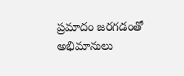ప్రమాదం జరగడంతో అభిమానులు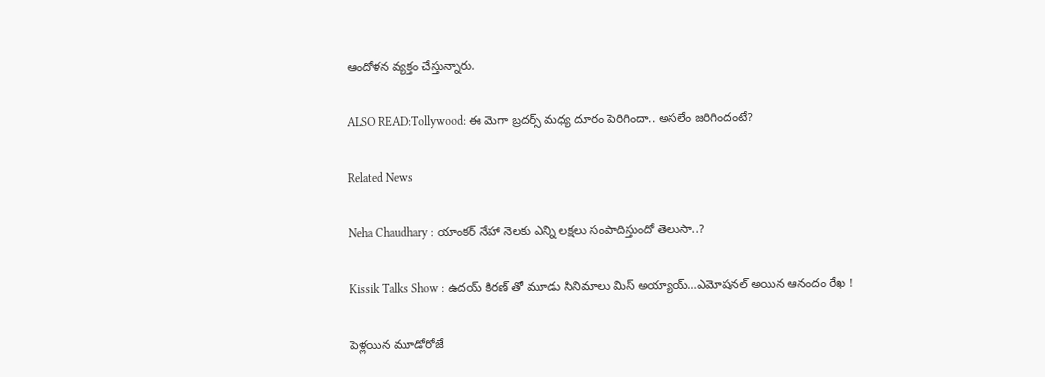ఆందోళన వ్యక్తం చేస్తున్నారు.

ALSO READ:Tollywood: ఈ మెగా బ్రదర్స్ మధ్య దూరం పెరిగిందా.. అసలేం జరిగిందంటే?

Related News

Neha Chaudhary : యాంకర్ నేహా నెలకు ఎన్ని లక్షలు సంపాదిస్తుందో తెలుసా..?

Kissik Talks Show : ఉదయ్ కిరణ్ తో మూడు సినిమాలు మిస్ అయ్యాయ్…ఎమోషనల్ అయిన ఆనందం రేఖ !

పెళ్లయిన మూడోరోజే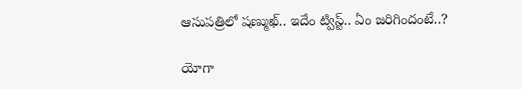ఆసుపత్రిలో షణ్ముఖ్.. ఇదేం ట్విస్ట్.. ఏం జరిగిందంటే..?

యోగా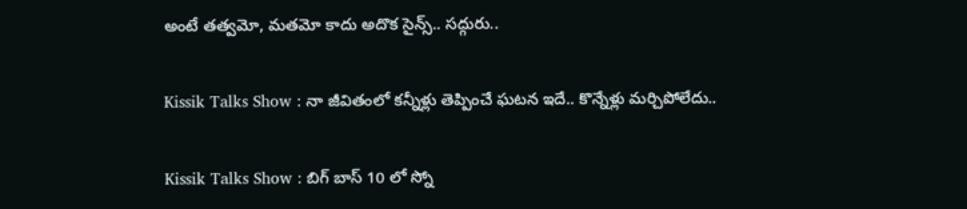అంటే తత్వమో, మతమో కాదు అదొక సైన్స్.. సద్గురు..

Kissik Talks Show : నా జీవితంలో కన్నీళ్లు తెప్పించే ఘటన ఇదే.. కొన్నేళ్లు మర్చిపోలేదు..

Kissik Talks Show : బిగ్ బాస్ 10 లో స్నో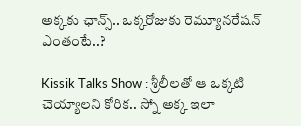అక్కకు ఛాన్స్.. ఒక్కరోజుకు రెమ్యూనరేషన్ ఎంతంటే..?

Kissik Talks Show : శ్రీలీలతో ఆ ఒక్కటి చెయ్యాలని కోరిక.. స్నో అక్క ఇలా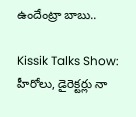ఉందేంట్రా బాబు..

Kissik Talks Show: హీరోలు, డైరెక్టర్లు నా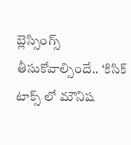బ్లెస్సింగ్స్ తీసుకోవాల్సిందే.. ‘కిసిక్ టాక్స్ లో మౌనిష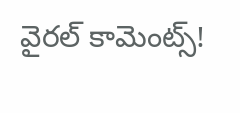వైరల్ కామెంట్స్!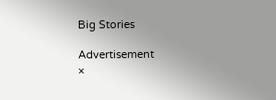Big Stories

Advertisement
×